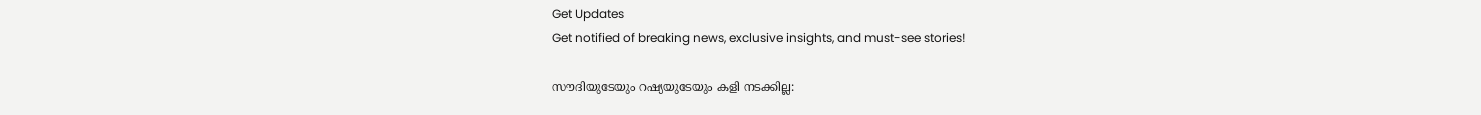Get Updates
Get notified of breaking news, exclusive insights, and must-see stories!

സൗദിയുടേയും റഷ്യയുടേയും കളി നടക്കില്ല: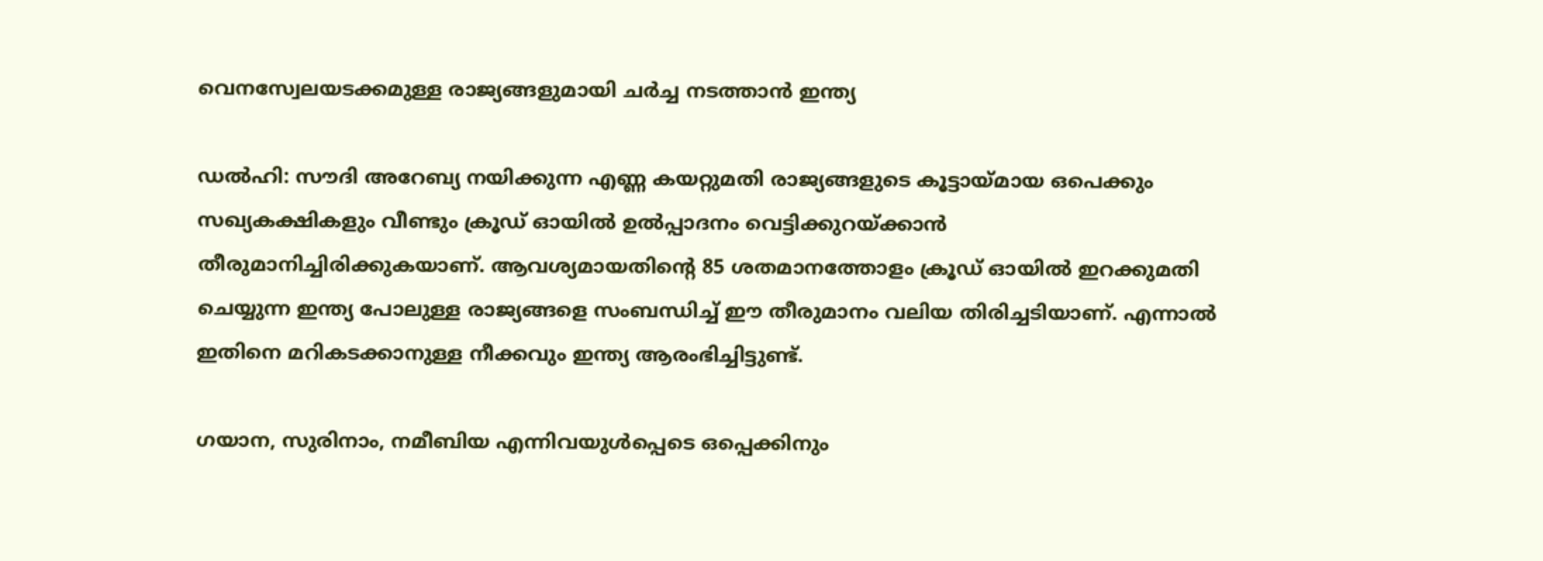വെനസ്വേലയടക്കമുള്ള രാജ്യങ്ങളുമായി ചർച്ച നടത്താന്‍ ഇന്ത്യ

ഡല്‍ഹി: സൗദി അറേബ്യ നയിക്കുന്ന എണ്ണ കയറ്റുമതി രാജ്യങ്ങളുടെ കൂട്ടായ്മായ ഒപെക്കും സഖ്യകക്ഷികളും വീണ്ടും ക്രൂഡ് ഓയില്‍ ഉല്‍പ്പാദനം വെട്ടിക്കുറയ്ക്കാന്‍ തീരുമാനിച്ചിരിക്കുകയാണ്. ആവശ്യമായതിന്റെ 85 ശതമാനത്തോളം ക്രൂഡ് ഓയില്‍ ഇറക്കുമതി ചെയ്യുന്ന ഇന്ത്യ പോലുള്ള രാജ്യങ്ങളെ സംബന്ധിച്ച് ഈ തീരുമാനം വലിയ തിരിച്ചടിയാണ്. എന്നാല്‍ ഇതിനെ മറികടക്കാനുള്ള നീക്കവും ഇന്ത്യ ആരംഭിച്ചിട്ടുണ്ട്.

ഗയാന, സുരിനാം, നമീബിയ എന്നിവയുൾപ്പെടെ ഒപ്പെക്കിനും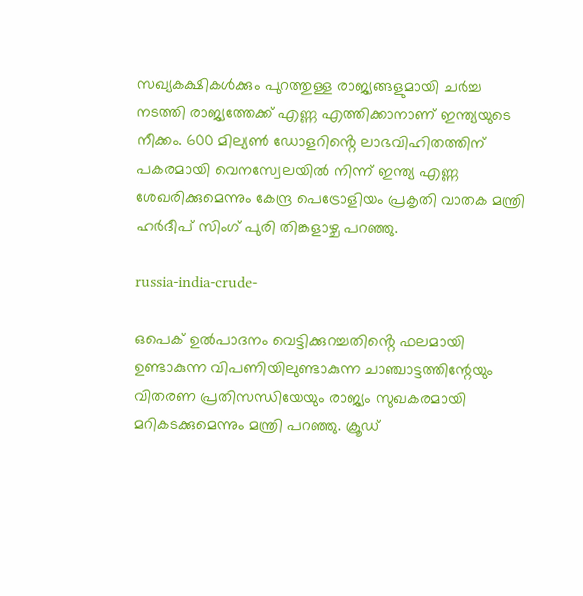സഖ്യകക്ഷികള്‍ക്കും പുറത്തുള്ള രാജ്യങ്ങളുമായി ചർച്ച നടത്തി രാജ്യത്തേക്ക് എണ്ണ എത്തിക്കാനാണ് ഇന്ത്യയുടെ നീക്കം. 600 മില്യൺ ഡോളറിൻ്റെ ലാഭവിഹിതത്തിന് പകരമായി വെനസ്വേലയിൽ നിന്ന് ഇന്ത്യ എണ്ണ ശേഖരിക്കുമെന്നും കേന്ദ്ര പെട്രോളിയം പ്രകൃതി വാതക മന്ത്രി ഹർദീപ് സിംഗ് പുരി തിങ്കളാഴ്ച പറഞ്ഞു.

russia-india-crude-

ഒപെക് ഉല്‍പാദനം വെട്ടിക്കുറച്ചതിൻ്റെ ഫലമായി ഉണ്ടാകുന്ന വിപണിയിലുണ്ടാകുന്ന ചാഞ്ചാട്ടത്തിന്റേയും വിതരണ പ്രതിസന്ധിയേയും രാജ്യം സുഖകരമായി മറികടക്കുമെന്നും മന്ത്രി പറഞ്ഞു. ക്രൂഡ്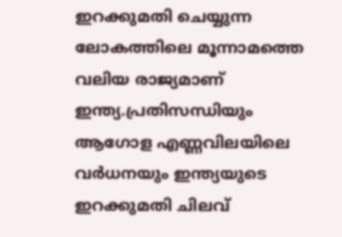ഇറക്കുമതി ചെയ്യുന്ന ലോകത്തിലെ മൂന്നാമത്തെ വലിയ രാജ്യമാണ് ഇന്ത്യ.പ്രതിസന്ധിയും ആഗോള എണ്ണവിലയിലെ വർധനയും ഇന്ത്യയുടെ ഇറക്കുമതി ചിലവ്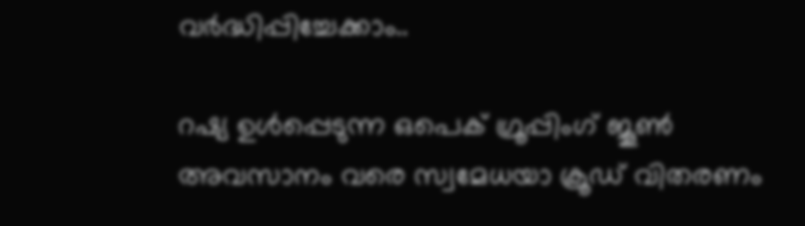വർദ്ധിപ്പിച്ചേക്കാം..

റഷ്യ ഉൾപ്പെടുന്ന ഒപെക് ഗ്രൂപ്പിംഗ് ജൂൺ അവസാനം വരെ സ്വമേധയാ ക്രൂഡ് വിതരണം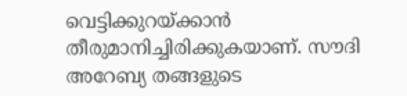വെട്ടിക്കുറയ്ക്കാൻ തീരുമാനിച്ചിരിക്കുകയാണ്. സൗദി അറേബ്യ തങ്ങളുടെ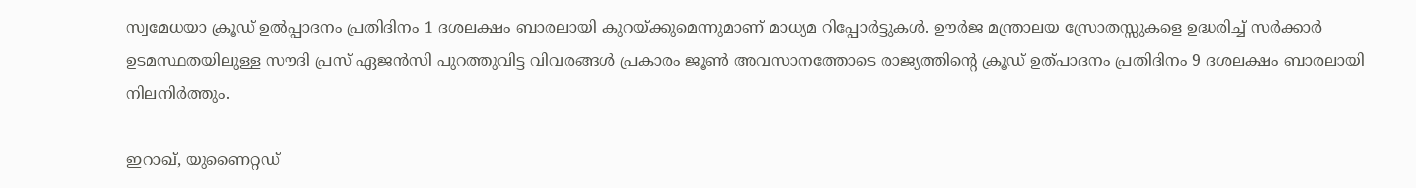സ്വമേധയാ ക്രൂഡ് ഉൽപ്പാദനം പ്രതിദിനം 1 ദശലക്ഷം ബാരലായി കുറയ്ക്കുമെന്നുമാണ് മാധ്യമ റിപ്പോർട്ടുകൾ. ഊർജ മന്ത്രാലയ സ്രോതസ്സുകളെ ഉദ്ധരിച്ച് സർക്കാർ ഉടമസ്ഥതയിലുള്ള സൗദി പ്രസ് ഏജൻസി പുറത്തുവിട്ട വിവരങ്ങള്‍ പ്രകാരം ജൂൺ അവസാനത്തോടെ രാജ്യത്തിൻ്റെ ക്രൂഡ് ഉത്പാദനം പ്രതിദിനം 9 ദശലക്ഷം ബാരലായി നിലനിർത്തും.

ഇറാഖ്, യുണൈറ്റഡ്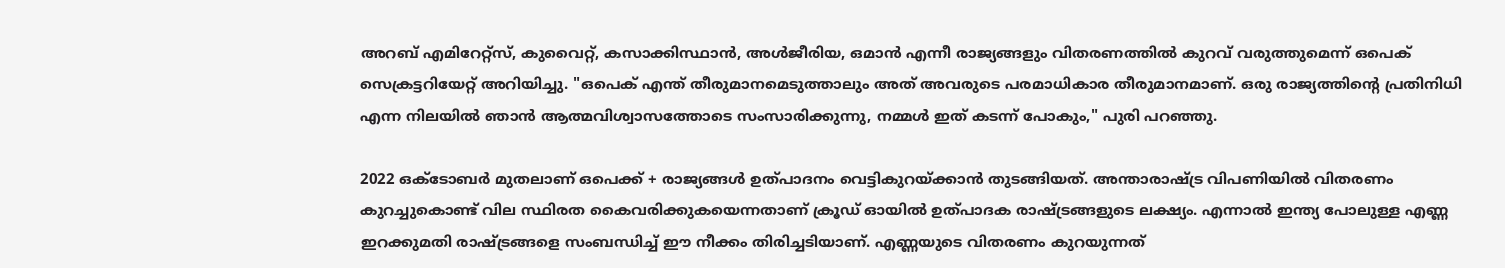അറബ് എമിറേറ്റ്‌സ്, കുവൈറ്റ്, കസാക്കിസ്ഥാൻ, അൾജീരിയ, ഒമാൻ എന്നീ രാജ്യങ്ങളും വിതരണത്തില്‍ കുറവ് വരുത്തുമെന്ന് ഒപെക് സെക്രട്ടറിയേറ്റ് അറിയിച്ചു. "ഒപെക് എന്ത് തീരുമാനമെടുത്താലും അത് അവരുടെ പരമാധികാര തീരുമാനമാണ്. ഒരു രാജ്യത്തിൻ്റെ പ്രതിനിധി എന്ന നിലയിൽ ഞാൻ ആത്മവിശ്വാസത്തോടെ സംസാരിക്കുന്നു, നമ്മള്‍ ഇത് കടന്ന് പോകും," പുരി പറഞ്ഞു.

2022 ഒക്‌ടോബർ മുതലാണ് ഒപെക്ക് + രാജ്യങ്ങള്‍ ഉത്പാദനം വെട്ടികുറയ്ക്കാന്‍ തുടങ്ങിയത്. അന്താരാഷ്ട്ര വിപണിയില്‍ വിതരണം കുറച്ചുകൊണ്ട് വില സ്ഥിരത കൈവരിക്കുകയെന്നതാണ് ക്രൂഡ് ഓയില്‍ ഉത്പാദക രാഷ്ട്രങ്ങളുടെ ലക്ഷ്യം. എന്നാല്‍ ഇന്ത്യ പോലുള്ള എണ്ണ ഇറക്കുമതി രാഷ്ട്രങ്ങളെ സംബന്ധിച്ച് ഈ നീക്കം തിരിച്ചടിയാണ്. എണ്ണയുടെ വിതരണം കുറയുന്നത്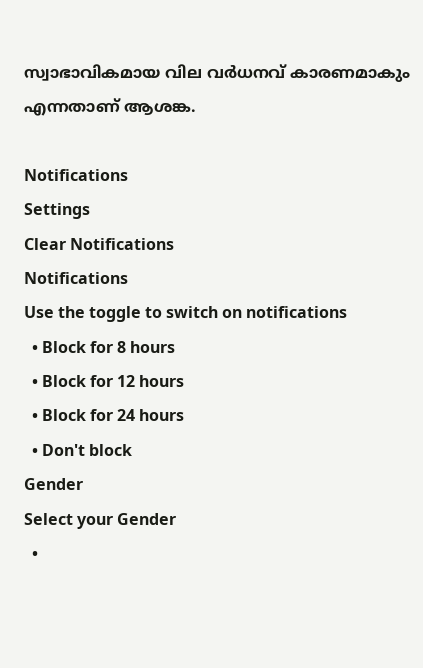സ്വാഭാവികമായ വില വർധനവ് കാരണമാകും എന്നതാണ് ആശങ്ക.

Notifications
Settings
Clear Notifications
Notifications
Use the toggle to switch on notifications
  • Block for 8 hours
  • Block for 12 hours
  • Block for 24 hours
  • Don't block
Gender
Select your Gender
  •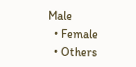Male
  • Female
  • Others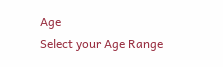Age
Select your Age Range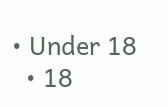• Under 18
  • 18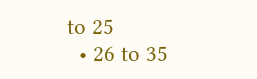to 25
  • 26 to 35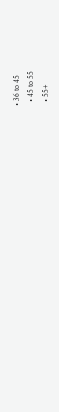• 36 to 45
  • 45 to 55
  • 55+